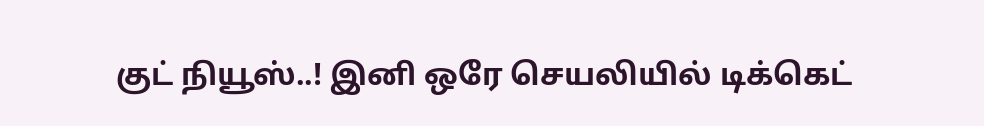குட் நியூஸ்..! இனி ஒரே செயலியில் டிக்கெட்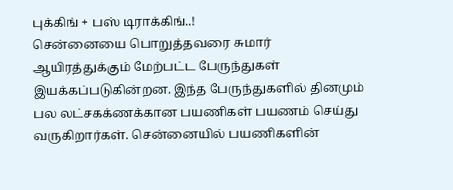புக்கிங் + பஸ் டிராக்கிங்..!
சென்னையை பொறுத்தவரை சுமார் ஆயிரத்துக்கும் மேற்பட்ட பேருந்துகள் இயக்கப்படுகின்றன. இந்த பேருந்துகளில் தினமும் பல லட்சகக்ணக்கான பயணிகள் பயணம் செய்து வருகிறார்கள். சென்னையில் பயணிகளின்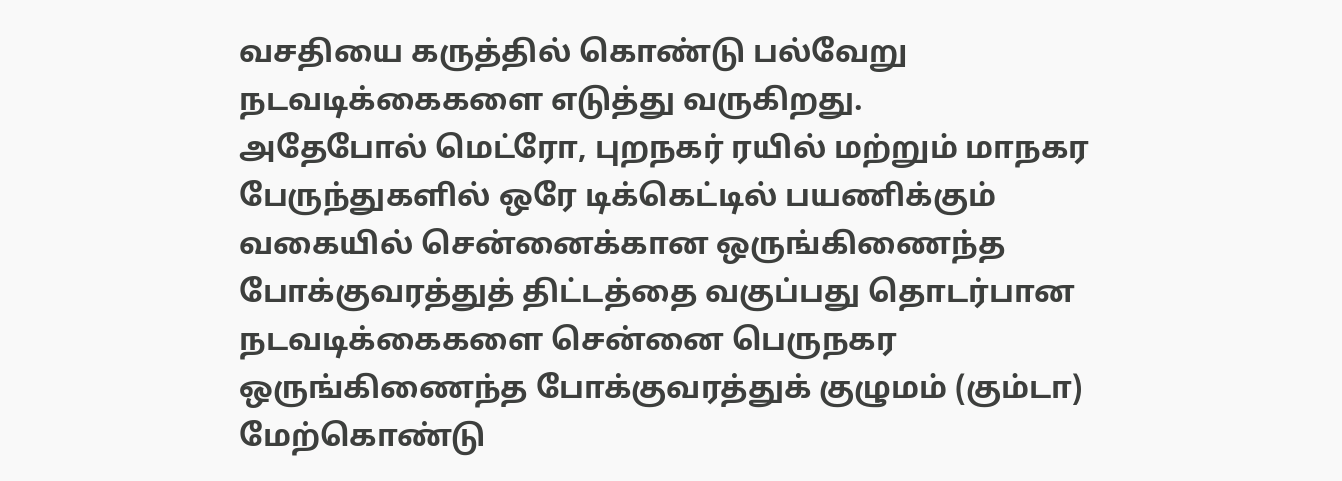வசதியை கருத்தில் கொண்டு பல்வேறு நடவடிக்கைகளை எடுத்து வருகிறது.
அதேபோல் மெட்ரோ, புறநகர் ரயில் மற்றும் மாநகர பேருந்துகளில் ஒரே டிக்கெட்டில் பயணிக்கும் வகையில் சென்னைக்கான ஒருங்கிணைந்த போக்குவரத்துத் திட்டத்தை வகுப்பது தொடர்பான நடவடிக்கைகளை சென்னை பெருநகர ஒருங்கிணைந்த போக்குவரத்துக் குழுமம் (கும்டா) மேற்கொண்டு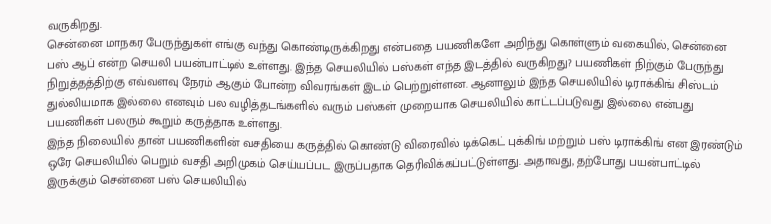வருகிறது.
சென்னை மாநகர பேருந்துகள் எங்கு வந்து கொண்டிருக்கிறது என்பதை பயணிகளே அறிந்து கொள்ளும் வகையில், சென்னை பஸ் ஆப் என்ற செயலி பயன்பாட்டில் உள்ளது. இந்த செயலியில் பஸ்கள் எந்த இடத்தில் வருகிறது? பயணிகள் நிற்கும் பேருந்து நிறுத்தத்திற்கு எவ்வளவு நேரம் ஆகும் போன்ற விவரங்கள் இடம் பெற்றுள்ளன. ஆனாலும் இந்த செயலியில் டிராக்கிங் சிஸ்டம் துல்லியமாக இல்லை எனவும் பல வழித்தடங்களில் வரும் பஸ்கள் முறையாக செயலியில் காட்டப்படுவது இல்லை என்பது பயணிகள் பலரும் கூறும் கருத்தாக உள்ளது.
இந்த நிலையில் தான் பயணிகளின் வசதியை கருத்தில் கொண்டு விரைவில் டிக்கெட் புக்கிங் மற்றும் பஸ் டிராக்கிங் என இரண்டும் ஒரே செயலியில் பெறும் வசதி அறிமுகம் செய்யப்பட இருப்பதாக தெரிவிக்கப்பட்டுள்ளது. அதாவது, தற்போது பயன்பாட்டில் இருக்கும் சென்னை பஸ் செயலியில்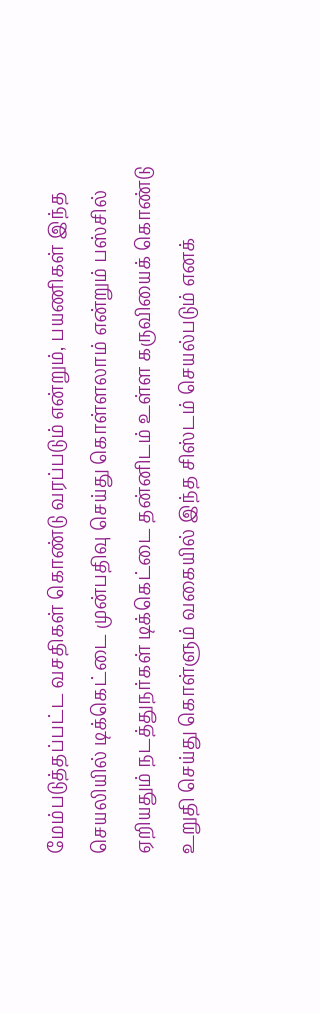மேம்படுத்தப்பட்ட வசதிகள் கொண்டு வரப்படும் என்றும், பயணிகள் இந்த செயலியில் டிக்கெட்டை முன்பதிவு செய்து கொள்ளலாம் என்றும் பஸ்சில் ஏறியதும் நடத்துநர்கள் டிக்கெட்டை தன்னிடம் உள்ள கருவியைக் கொண்டு உறுதி செய்து கொள்ளும் வகையில் இந்த சிஸ்டம் செயல்படும் எனக்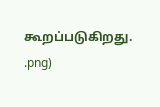கூறப்படுகிறது.
.png)